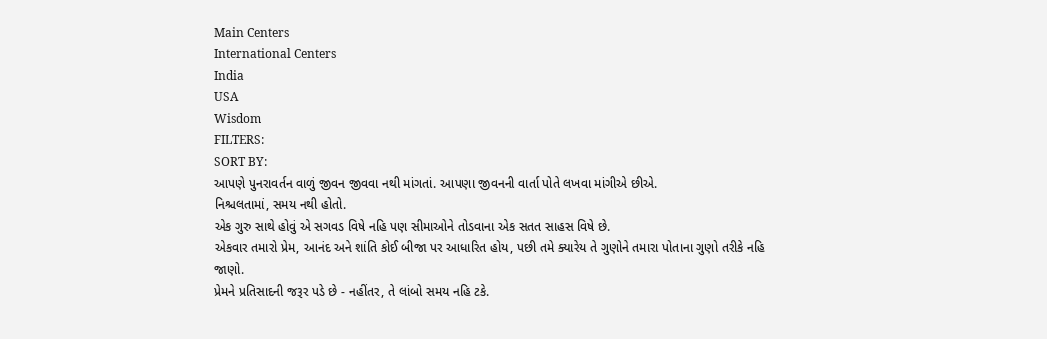Main Centers
International Centers
India
USA
Wisdom
FILTERS:
SORT BY:
આપણે પુનરાવર્તન વાળું જીવન જીવવા નથી માંગતાં. આપણા જીવનની વાર્તા પોતે લખવા માંગીએ છીએ.
નિશ્ચલતામાં, સમય નથી હોતો.
એક ગુરુ સાથે હોવું એ સગવડ વિષે નહિ પણ સીમાઓને તોડવાના એક સતત સાહસ વિષે છે.
એકવાર તમારો પ્રેમ, આનંદ અને શાંતિ કોઈ બીજા પર આધારિત હોય, પછી તમે ક્યારેય તે ગુણોને તમારા પોતાના ગુણો તરીકે નહિ જાણો.
પ્રેમને પ્રતિસાદની જરૂર પડે છે - નહીંતર, તે લાંબો સમય નહિ ટકે.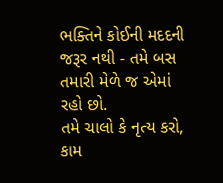ભક્તિને કોઈની મદદની જરૂર નથી - તમે બસ તમારી મેળે જ એમાં રહો છો.
તમે ચાલો કે નૃત્ય કરો, કામ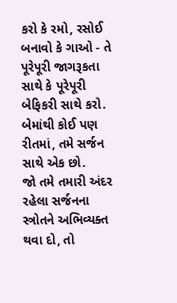કરો કે રમો, રસોઈ બનાવો કે ગાઓ - તે પૂરેપૂરી જાગરૂકતા સાથે કે પૂરેપૂરી બેફિકરી સાથે કરો. બેમાંથી કોઈ પણ રીતમાં, તમે સર્જન સાથે એક છો.
જો તમે તમારી અંદર રહેલા સર્જનના સ્ત્રોતને અભિવ્યક્ત થવા દો, તો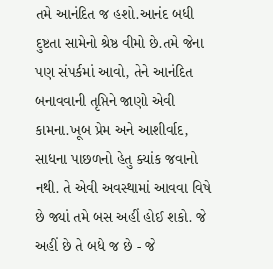તમે આનંદિત જ હશો.આનંદ બધી દુષ્ટતા સામેનો શ્રેષ્ઠ વીમો છે.તમે જેના પણ સંપર્કમાં આવો, તેને આનંદિત બનાવવાની તૃપ્તિને જાણો એવી કામના.ખૂબ પ્રેમ અને આશીર્વાદ,
સાધના પાછળનો હેતુ ક્યાંક જવાનો નથી. તે એવી અવસ્થામાં આવવા વિષે છે જ્યાં તમે બસ અહીં હોઈ શકો. જે અહીં છે તે બધે જ છે - જે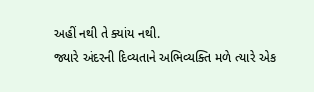અહીં નથી તે ક્યાંય નથી.
જ્યારે અંદરની દિવ્યતાને અભિવ્યક્તિ મળે ત્યારે એક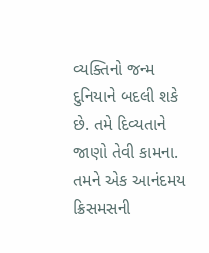વ્યક્તિનો જન્મ દુનિયાને બદલી શકે છે. તમે દિવ્યતાને જાણો તેવી કામના. તમને એક આનંદમય ક્રિસમસની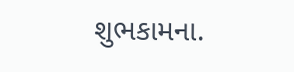શુભકામના.